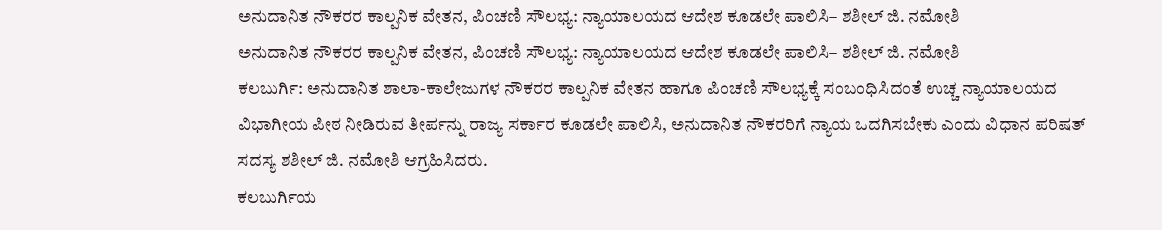ಅನುದಾನಿತ ನೌಕರರ ಕಾಲ್ಪನಿಕ ವೇತನ, ಪಿಂಚಣಿ ಸೌಲಭ್ಯ: ನ್ಯಾಯಾಲಯದ ಆದೇಶ ಕೂಡಲೇ ಪಾಲಿಸಿ– ಶಶೀಲ್ ಜಿ. ನಮೋಶಿ
ಅನುದಾನಿತ ನೌಕರರ ಕಾಲ್ಪನಿಕ ವೇತನ, ಪಿಂಚಣಿ ಸೌಲಭ್ಯ: ನ್ಯಾಯಾಲಯದ ಆದೇಶ ಕೂಡಲೇ ಪಾಲಿಸಿ– ಶಶೀಲ್ ಜಿ. ನಮೋಶಿ
ಕಲಬುರ್ಗಿ: ಅನುದಾನಿತ ಶಾಲಾ-ಕಾಲೇಜುಗಳ ನೌಕರರ ಕಾಲ್ಪನಿಕ ವೇತನ ಹಾಗೂ ಪಿಂಚಣಿ ಸೌಲಭ್ಯಕ್ಕೆ ಸಂಬಂಧಿಸಿದಂತೆ ಉಚ್ಚ ನ್ಯಾಯಾಲಯದ ವಿಭಾಗೀಯ ಪೀಠ ನೀಡಿರುವ ತೀರ್ಪನ್ನು ರಾಜ್ಯ ಸರ್ಕಾರ ಕೂಡಲೇ ಪಾಲಿಸಿ, ಅನುದಾನಿತ ನೌಕರರಿಗೆ ನ್ಯಾಯ ಒದಗಿಸಬೇಕು ಎಂದು ವಿಧಾನ ಪರಿಷತ್ ಸದಸ್ಯ ಶಶೀಲ್ ಜಿ. ನಮೋಶಿ ಆಗ್ರಹಿಸಿದರು.
ಕಲಬುರ್ಗಿಯ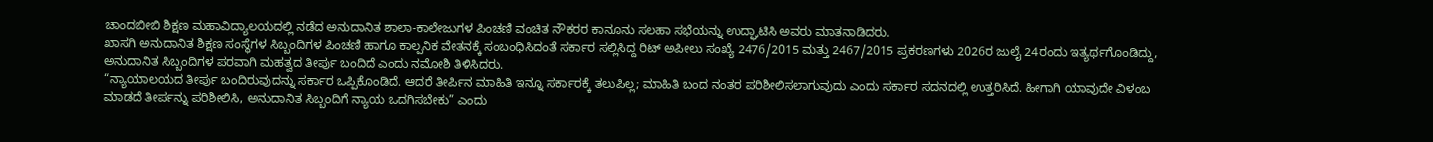ಚಾಂದಬೀಬಿ ಶಿಕ್ಷಣ ಮಹಾವಿದ್ಯಾಲಯದಲ್ಲಿ ನಡೆದ ಅನುದಾನಿತ ಶಾಲಾ-ಕಾಲೇಜುಗಳ ಪಿಂಚಣಿ ವಂಚಿತ ನೌಕರರ ಕಾನೂನು ಸಲಹಾ ಸಭೆಯನ್ನು ಉದ್ಘಾಟಿಸಿ ಅವರು ಮಾತನಾಡಿದರು.
ಖಾಸಗಿ ಅನುದಾನಿತ ಶಿಕ್ಷಣ ಸಂಸ್ಥೆಗಳ ಸಿಬ್ಬಂದಿಗಳ ಪಿಂಚಣಿ ಹಾಗೂ ಕಾಲ್ಪನಿಕ ವೇತನಕ್ಕೆ ಸಂಬಂಧಿಸಿದಂತೆ ಸರ್ಕಾರ ಸಲ್ಲಿಸಿದ್ದ ರಿಟ್ ಅಪೀಲು ಸಂಖ್ಯೆ 2476/2015 ಮತ್ತು 2467/2015 ಪ್ರಕರಣಗಳು 2026ರ ಜುಲೈ 24ರಂದು ಇತ್ಯರ್ಥಗೊಂಡಿದ್ದು, ಅನುದಾನಿತ ಸಿಬ್ಬಂದಿಗಳ ಪರವಾಗಿ ಮಹತ್ವದ ತೀರ್ಪು ಬಂದಿದೆ ಎಂದು ನಮೋಶಿ ತಿಳಿಸಿದರು.
“ನ್ಯಾಯಾಲಯದ ತೀರ್ಪು ಬಂದಿರುವುದನ್ನು ಸರ್ಕಾರ ಒಪ್ಪಿಕೊಂಡಿದೆ. ಆದರೆ ತೀರ್ಪಿನ ಮಾಹಿತಿ ಇನ್ನೂ ಸರ್ಕಾರಕ್ಕೆ ತಲುಪಿಲ್ಲ; ಮಾಹಿತಿ ಬಂದ ನಂತರ ಪರಿಶೀಲಿಸಲಾಗುವುದು ಎಂದು ಸರ್ಕಾರ ಸದನದಲ್ಲಿ ಉತ್ತರಿಸಿದೆ. ಹೀಗಾಗಿ ಯಾವುದೇ ವಿಳಂಬ ಮಾಡದೆ ತೀರ್ಪನ್ನು ಪರಿಶೀಲಿಸಿ, ಅನುದಾನಿತ ಸಿಬ್ಬಂದಿಗೆ ನ್ಯಾಯ ಒದಗಿಸಬೇಕು” ಎಂದು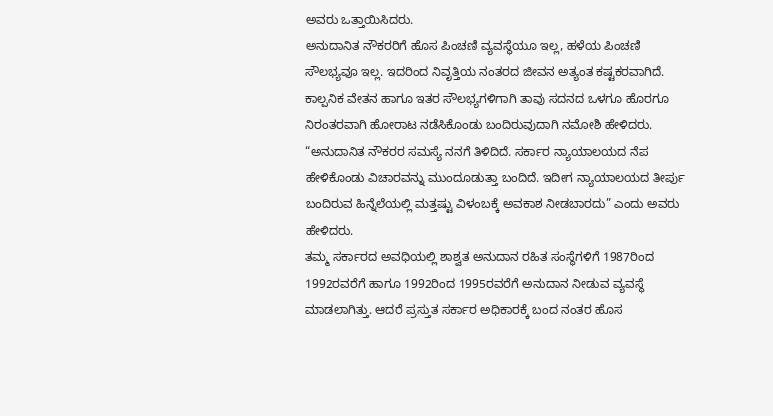ಅವರು ಒತ್ತಾಯಿಸಿದರು.
ಅನುದಾನಿತ ನೌಕರರಿಗೆ ಹೊಸ ಪಿಂಚಣಿ ವ್ಯವಸ್ಥೆಯೂ ಇಲ್ಲ, ಹಳೆಯ ಪಿಂಚಣಿ ಸೌಲಭ್ಯವೂ ಇಲ್ಲ. ಇದರಿಂದ ನಿವೃತ್ತಿಯ ನಂತರದ ಜೀವನ ಅತ್ಯಂತ ಕಷ್ಟಕರವಾಗಿದೆ. ಕಾಲ್ಪನಿಕ ವೇತನ ಹಾಗೂ ಇತರ ಸೌಲಭ್ಯಗಳಿಗಾಗಿ ತಾವು ಸದನದ ಒಳಗೂ ಹೊರಗೂ ನಿರಂತರವಾಗಿ ಹೋರಾಟ ನಡೆಸಿಕೊಂಡು ಬಂದಿರುವುದಾಗಿ ನಮೋಶಿ ಹೇಳಿದರು.
“ಅನುದಾನಿತ ನೌಕರರ ಸಮಸ್ಯೆ ನನಗೆ ತಿಳಿದಿದೆ. ಸರ್ಕಾರ ನ್ಯಾಯಾಲಯದ ನೆಪ ಹೇಳಿಕೊಂಡು ವಿಚಾರವನ್ನು ಮುಂದೂಡುತ್ತಾ ಬಂದಿದೆ. ಇದೀಗ ನ್ಯಾಯಾಲಯದ ತೀರ್ಪು ಬಂದಿರುವ ಹಿನ್ನೆಲೆಯಲ್ಲಿ ಮತ್ತಷ್ಟು ವಿಳಂಬಕ್ಕೆ ಅವಕಾಶ ನೀಡಬಾರದು” ಎಂದು ಅವರು ಹೇಳಿದರು.
ತಮ್ಮ ಸರ್ಕಾರದ ಅವಧಿಯಲ್ಲಿ ಶಾಶ್ವತ ಅನುದಾನ ರಹಿತ ಸಂಸ್ಥೆಗಳಿಗೆ 1987ರಿಂದ 1992ರವರೆಗೆ ಹಾಗೂ 1992ರಿಂದ 1995ರವರೆಗೆ ಅನುದಾನ ನೀಡುವ ವ್ಯವಸ್ಥೆ ಮಾಡಲಾಗಿತ್ತು. ಆದರೆ ಪ್ರಸ್ತುತ ಸರ್ಕಾರ ಅಧಿಕಾರಕ್ಕೆ ಬಂದ ನಂತರ ಹೊಸ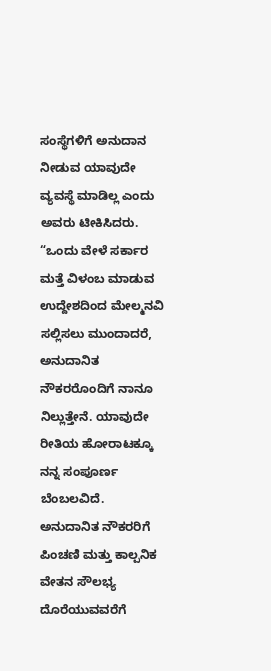ಸಂಸ್ಥೆಗಳಿಗೆ ಅನುದಾನ ನೀಡುವ ಯಾವುದೇ ವ್ಯವಸ್ಥೆ ಮಾಡಿಲ್ಲ ಎಂದು ಅವರು ಟೀಕಿಸಿದರು.
“ಒಂದು ವೇಳೆ ಸರ್ಕಾರ ಮತ್ತೆ ವಿಳಂಬ ಮಾಡುವ ಉದ್ದೇಶದಿಂದ ಮೇಲ್ಮನವಿ ಸಲ್ಲಿಸಲು ಮುಂದಾದರೆ, ಅನುದಾನಿತ ನೌಕರರೊಂದಿಗೆ ನಾನೂ ನಿಲ್ಲುತ್ತೇನೆ. ಯಾವುದೇ ರೀತಿಯ ಹೋರಾಟಕ್ಕೂ ನನ್ನ ಸಂಪೂರ್ಣ ಬೆಂಬಲವಿದೆ. ಅನುದಾನಿತ ನೌಕರರಿಗೆ ಪಿಂಚಣಿ ಮತ್ತು ಕಾಲ್ಪನಿಕ ವೇತನ ಸೌಲಭ್ಯ ದೊರೆಯುವವರೆಗೆ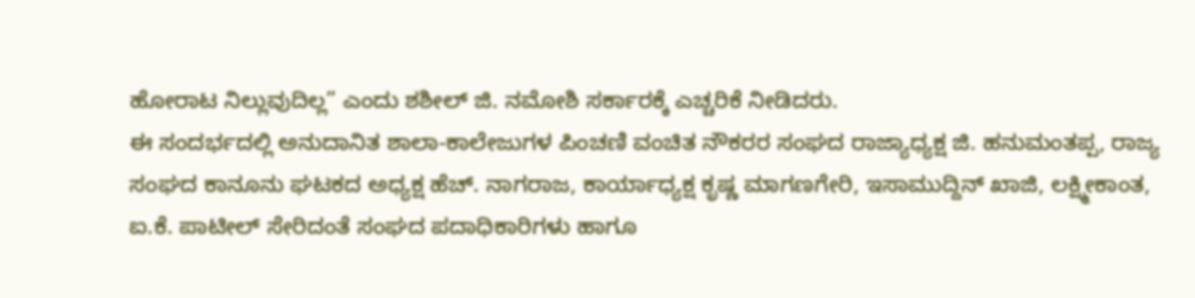ಹೋರಾಟ ನಿಲ್ಲುವುದಿಲ್ಲ” ಎಂದು ಶಶೀಲ್ ಜಿ. ನಮೋಶಿ ಸರ್ಕಾರಕ್ಕೆ ಎಚ್ಚರಿಕೆ ನೀಡಿದರು.
ಈ ಸಂದರ್ಭದಲ್ಲಿ ಅನುದಾನಿತ ಶಾಲಾ-ಕಾಲೇಜುಗಳ ಪಿಂಚಣಿ ವಂಚಿತ ನೌಕರರ ಸಂಘದ ರಾಜ್ಯಾಧ್ಯಕ್ಷ ಜಿ. ಹನುಮಂತಪ್ಪ, ರಾಜ್ಯ ಸಂಘದ ಕಾನೂನು ಘಟಕದ ಅಧ್ಯಕ್ಷ ಹೆಚ್. ನಾಗರಾಜ, ಕಾರ್ಯಾಧ್ಯಕ್ಷ ಕೃಷ್ಣ ಮಾಗಣಗೇರಿ, ಇಸಾಮುದ್ದಿನ್ ಖಾಜಿ, ಲಕ್ಷ್ಮೀಕಾಂತ, ಐ.ಕೆ. ಪಾಟೀಲ್ ಸೇರಿದಂತೆ ಸಂಘದ ಪದಾಧಿಕಾರಿಗಳು ಹಾಗೂ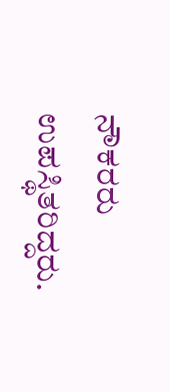ನೌಕರರು ಉಪಸ್ಥಿತರಿದ್ದರು.